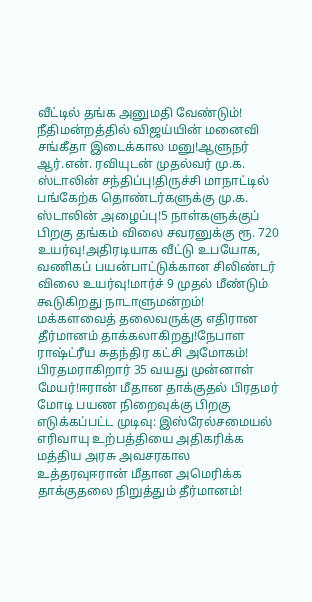வீட்டில் தங்க அனுமதி வேண்டும்! நீதிமன்றத்தில் விஜய்யின் மனைவி சங்கீதா இடைக்கால மனு!ஆளுநர் ஆர்.என். ரவியுடன் முதல்வர் மு.க. ஸ்டாலின் சந்திப்பு!திருச்சி மாநாட்டில் பங்கேற்க தொண்டர்களுக்கு மு.க. ஸ்டாலின் அழைப்பு!5 நாள்களுக்குப் பிறகு தங்கம் விலை சவரனுக்கு ரூ. 720 உயர்வு!அதிரடியாக வீட்டு உபயோக, வணிகப் பயன்பாட்டுக்கான சிலிண்டர் விலை உயர்வு!மார்ச் 9 முதல் மீண்டும் கூடுகிறது நாடாளுமன்றம்! மக்களவைத் தலைவருக்கு எதிரான தீர்மானம் தாக்கலாகிறது!நேபாள ராஷ்ட்ரீய சுதந்திர கட்சி அமோகம்! பிரதமராகிறார் 35 வயது முன்னாள் மேயர்!ஈரான் மீதான தாக்குதல் பிரதமர் மோடி பயண நிறைவுக்கு பிறகு எடுக்கப்பட்ட முடிவு: இஸ்ரேல்சமையல் எரிவாயு உற்பத்தியை அதிகரிக்க மத்திய அரசு அவசரகால உத்தரவுஈரான் மீதான அமெரிக்க தாக்குதலை நிறுத்தும் தீர்மானம்!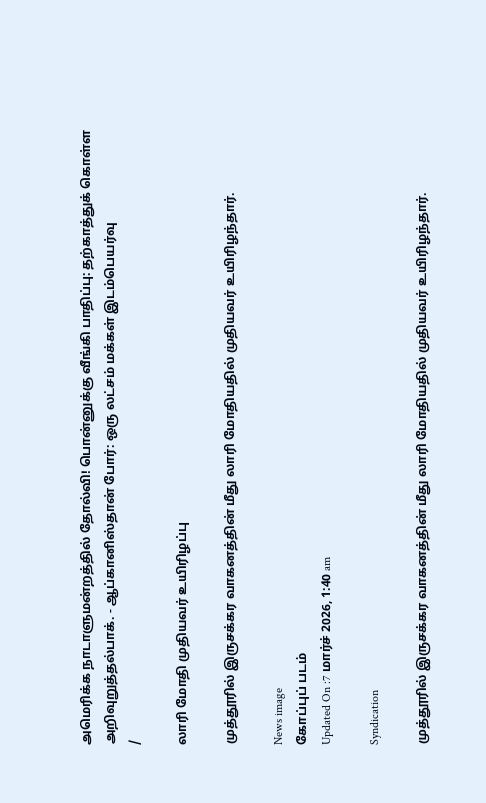அமெரிக்க நாடாளுமன்றத்தில் தோல்வி! பொன்னுக்கு வீங்கி பாதிப்பு: தற்காத்துக் கொள்ள அறிவுறுத்தல்பாக். - ஆப்கானிஸ்தான் போர்: ஒரு லட்சம் மக்கள் இடம்பெயர்வு
/

லாரி மோதி முதியவர் உயிரிழப்பு

முத்தூரில் இருசக்கர வாகனத்தின் மீது லாரி மோதியதில் முதியவர் உயிரிழந்தார்.

News image
கோப்புப் படம்
Updated On :7 மார்ச் 2026, 1:40 am

Syndication

முத்தூரில் இருசக்கர வாகனத்தின் மீது லாரி மோதியதில் முதியவர் உயிரிழந்தார்.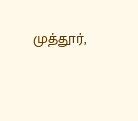முத்தூர்,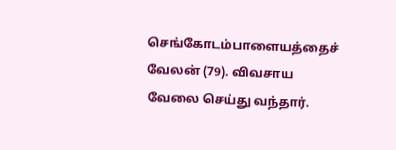செங்கோடம்பாளையத்தைச் வேலன் (79). விவசாய வேலை செய்து வந்தார்.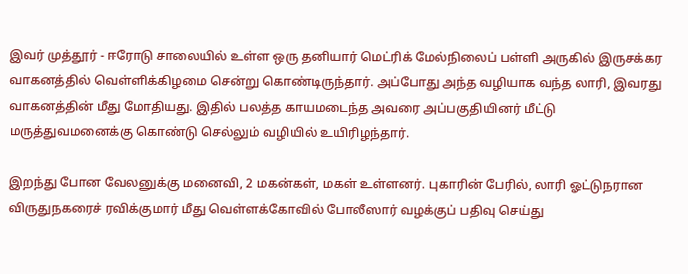இவர் முத்தூர் - ஈரோடு சாலையில் உள்ள ஒரு தனியார் மெட்ரிக் மேல்நிலைப் பள்ளி அருகில் இருசக்கர வாகனத்தில் வெள்ளிக்கிழமை சென்று கொண்டிருந்தார். அப்போது அந்த வழியாக வந்த லாரி, இவரது வாகனத்தின் மீது மோதியது. இதில் பலத்த காயமடைந்த அவரை அப்பகுதியினர் மீட்டு மருத்துவமனைக்கு கொண்டு செல்லும் வழியில் உயிரிழந்தார்.

இறந்து போன வேலனுக்கு மனைவி, 2 மகன்கள், மகள் உள்ளனர். புகாரின் பேரில், லாரி ஓட்டுநரான விருதுநகரைச் ரவிக்குமார் மீது வெள்ளக்கோவில் போலீஸார் வழக்குப் பதிவு செய்து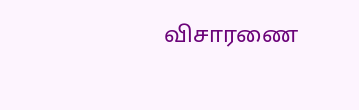விசாரணை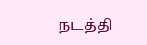நடத்தி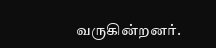வருகின்றனர்.